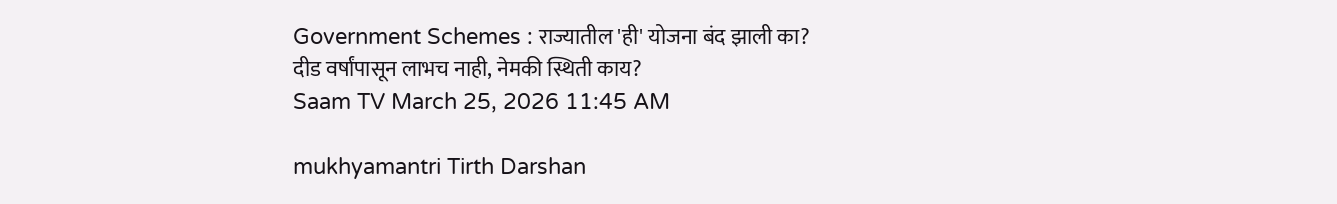Government Schemes : राज्यातील 'ही' योजना बंद झाली का? दीड वर्षांपासून लाभच नाही, नेमकी स्थिती काय?
Saam TV March 25, 2026 11:45 AM

mukhyamantri Tirth Darshan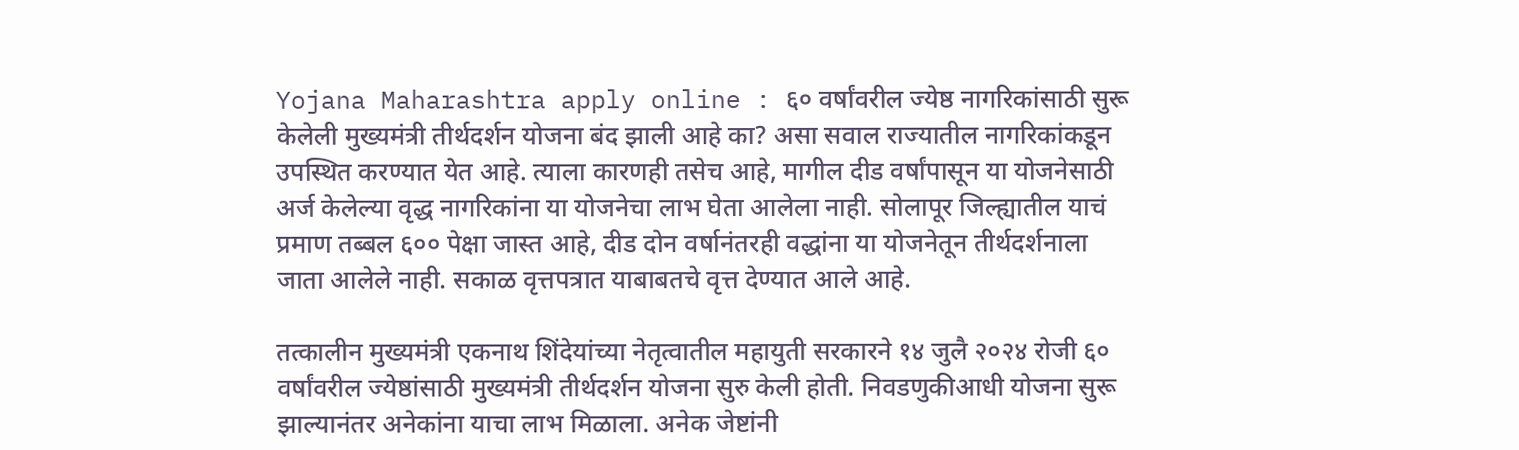Yojana Maharashtra apply online : ६० वर्षांवरील ज्येष्ठ नागरिकांसाठी सुरू केलेली मुख्यमंत्री तीर्थदर्शन योजना बंद झाली आहे का? असा सवाल राज्यातील नागरिकांकडून उपस्थित करण्यात येत आहे. त्याला कारणही तसेच आहे, मागील दीड वर्षांपासून या योजनेसाठी अर्ज केलेल्या वृद्ध नागरिकांना या योजनेचा लाभ घेता आलेला नाही. सोलापूर जिल्ह्यातील याचं प्रमाण तब्बल ६०० पेक्षा जास्त आहे, दीड दोन वर्षानंतरही वद्धांना या योजनेतून तीर्थदर्शनाला जाता आलेले नाही. सकाळ वृत्तपत्रात याबाबतचे वृत्त देण्यात आले आहे.

तत्कालीन मुख्यमंत्री एकनाथ शिंदेयांच्या नेतृत्वातील महायुती सरकारने १४ जुलै २०२४ रोजी ६० वर्षांवरील ज्येष्ठांसाठी मुख्यमंत्री तीर्थदर्शन योजना सुरु केली होती. निवडणुकीआधी योजना सुरू झाल्यानंतर अनेकांना याचा लाभ मिळाला. अनेक जेष्टांनी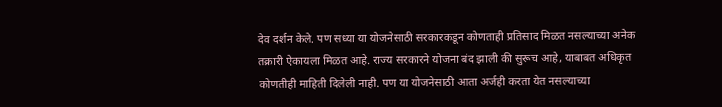देव दर्शन केले. पण सध्या या योजनेसाठी सरकारकडून कोणताही प्रतिसाद मिळत नसल्याच्या अनेक तक्रारी ऐकायला मिळत आहे. राज्य सरकारने योजना बंद झाली की सुरूच आहे, याबाबत अधिकृत कोणतीही माहिती दिलेली नाही. पण या योजनेसाठी आता अर्जही करता येत नसल्याच्या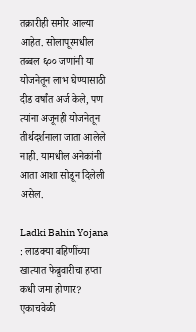तक्रारीही समोर आल्या आहेत. सोलापूरमधील तब्बल ६०० जणांनी या योजनेतून लाभ घेण्यासाठी दीड वर्षांत अर्ज केले, पण त्यांना अजूनही योजनेतून तीर्थदर्शनाला जाता आलेले नाही. यामधील अनेकांनी आता आशा सोडून दिलेली असेल.

Ladki Bahin Yojana : लाडक्या बहिणींच्या खात्यात फेब्रुवारीचा हप्ता कधी जमा होणार? एकाचवेळी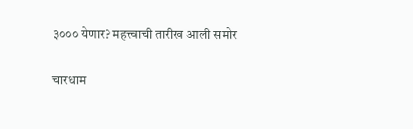३००० येणार? महत्त्वाची तारीख आली समोर

चारधाम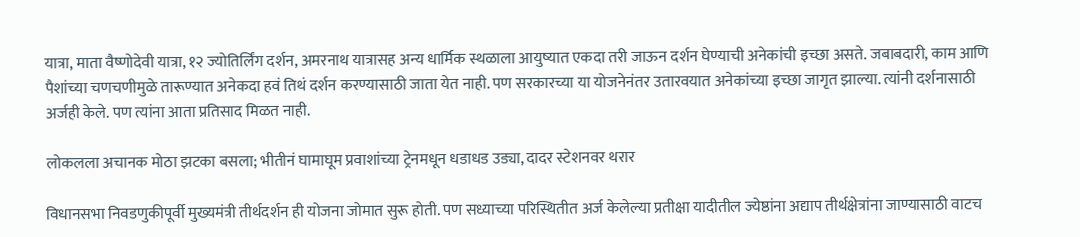यात्रा, माता वैष्णोदेवी यात्रा, १२ ज्योतिर्लिंग दर्शन, अमरनाथ यात्रासह अन्य धार्मिक स्थळाला आयुष्यात एकदा तरी जाऊन दर्शन घेण्याची अनेकांची इच्छा असते. जबाबदारी, काम आणि पैशांच्या चणचणीमुळे तारूण्यात अनेकदा हवं तिथं दर्शन करण्यासाठी जाता येत नाही. पण सरकारच्या या योजनेनंतर उतारवयात अनेकांच्या इच्छा जागृत झाल्या. त्यांनी दर्शनासाठी अर्जही केले. पण त्यांना आता प्रतिसाद मिळत नाही.

लोकलला अचानक मोठा झटका बसला; भीतीनं घामाघूम प्रवाशांच्या ट्रेनमधून धडाधड उड्या, दादर स्टेशनवर थरार

विधानसभा निवडणुकीपूर्वी मुख्यमंत्री तीर्थदर्शन ही योजना जोमात सुरू होती. पण सध्याच्या परिस्थितीत अर्ज केलेल्या प्रतीक्षा यादीतील ज्येष्ठांना अद्याप तीर्थक्षेत्रांना जाण्यासाठी वाटच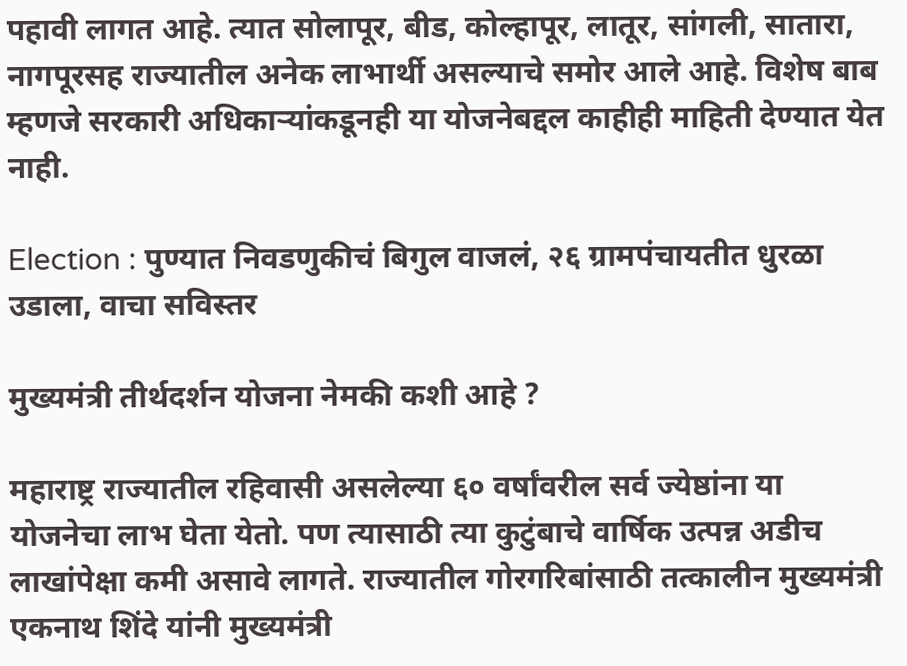पहावी लागत आहे. त्यात सोलापूर, बीड, कोल्हापूर, लातूर, सांगली, सातारा, नागपूरसह राज्यातील अनेक लाभार्थी असल्याचे समोर आले आहे. विशेष बाब म्हणजे सरकारी अधिकाऱ्यांकडूनही या योजनेबद्दल काहीही माहिती देण्यात येत नाही.

Election : पुण्यात निवडणुकीचं बिगुल वाजलं, २६ ग्रामपंचायतीत धुरळा उडाला, वाचा सविस्तर

मुख्यमंत्री तीर्थदर्शन योजना नेमकी कशी आहे ?

महाराष्ट्र राज्यातील रहिवासी असलेल्या ६० वर्षांवरील सर्व ज्येष्ठांना या योजनेचा लाभ घेता येतो. पण त्यासाठी त्या कुटुंबाचे वार्षिक उत्पन्न अडीच लाखांपेक्षा कमी असावे लागते. राज्यातील गोरगरिबांसाठी तत्कालीन मुख्यमंत्री एकनाथ शिंदे यांनी मुख्यमंत्री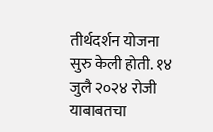तीर्थदर्शन योजना सुरु केली होती. १४ जुलै २०२४ रोजी याबाबतचा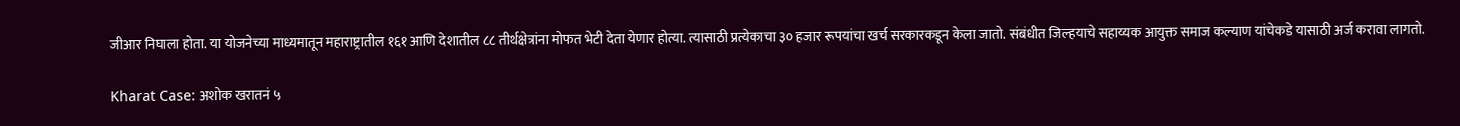जीआर निघाला होता. या योजनेच्या माध्यमातून महाराष्ट्रातील १६१ आणि देशातील ८८ तीर्थक्षेत्रांना मोफत भेटी देता येणार होत्या. त्यासाठी प्रत्येकाचा ३० हजार रूपयांचा खर्च सरकारकडून केला जातो. संबंधीत जिल्हयाचे सहाय्यक आयुक्त समाज कल्याण यांचेकडे यासाठी अर्ज करावा लागतो.

Kharat Case: अशोक खरातनं ५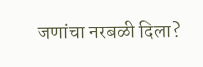जणांचा नरबळी दिला?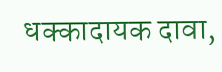धक्कादायक दावा,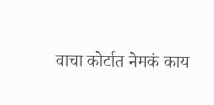वाचा कोर्टात नेमकं काय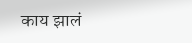काय झालं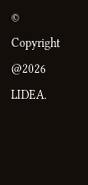© Copyright @2026 LIDEA.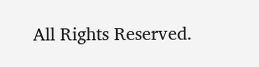All Rights Reserved.